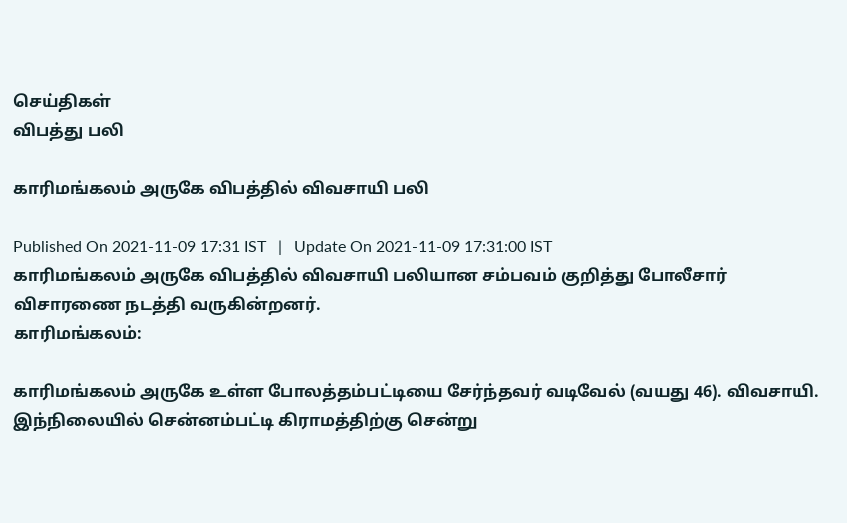செய்திகள்
விபத்து பலி

காரிமங்கலம் அருகே விபத்தில் விவசாயி பலி

Published On 2021-11-09 17:31 IST   |   Update On 2021-11-09 17:31:00 IST
காரிமங்கலம் அருகே விபத்தில் விவசாயி பலியான சம்பவம் குறித்து போலீசார் விசாரணை நடத்தி வருகின்றனர்.
காரிமங்கலம்:

காரிமங்கலம் அருகே உள்ள போலத்தம்பட்டியை சேர்ந்தவர் வடிவேல் (வயது 46). விவசாயி. இந்நிலையில் சென்னம்பட்டி கிராமத்திற்கு சென்று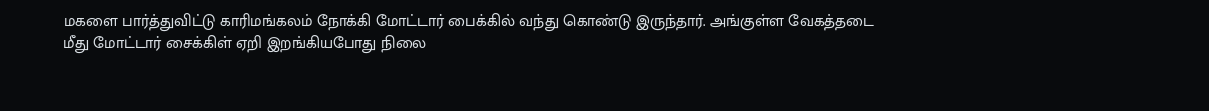மகளை பார்த்துவிட்டு காரிமங்கலம் நோக்கி மோட்டார் பைக்கில் வந்து கொண்டு இருந்தார். அங்குள்ள வேகத்தடை மீது மோட்டார் சைக்கிள் ஏறி இறங்கியபோது நிலை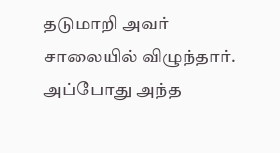தடுமாறி அவர் சாலையில் விழுந்தார். அப்போது அந்த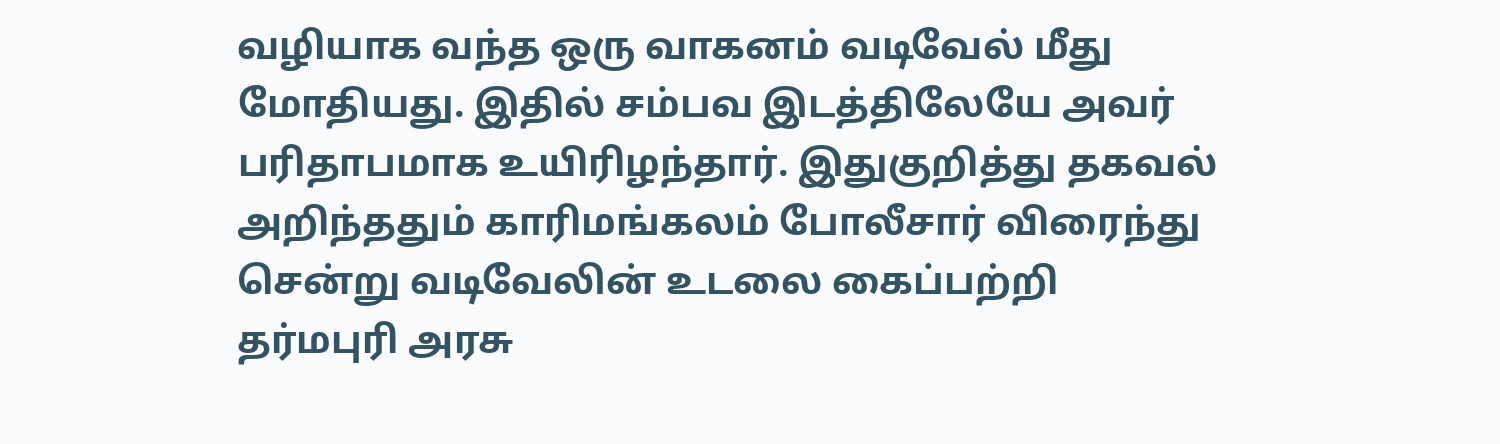வழியாக வந்த ஒரு வாகனம் வடிவேல் மீது மோதியது. இதில் சம்பவ இடத்திலேயே அவர் பரிதாபமாக உயிரிழந்தார். இதுகுறித்து தகவல் அறிந்ததும் காரிமங்கலம் போலீசார் விரைந்து சென்று வடிவேலின் உடலை கைப்பற்றி தர்மபுரி அரசு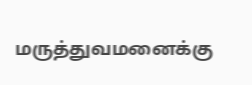மருத்துவமனைக்கு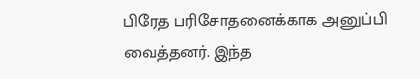பிரேத பரிசோதனைக்காக அனுப்பி வைத்தனர். இந்த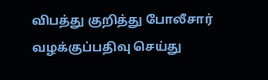விபத்து குறித்து போலீசார் வழக்குப்பதிவு செய்து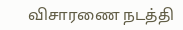விசாரணை நடத்தி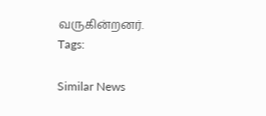வருகின்றனர்.
Tags:

Similar News